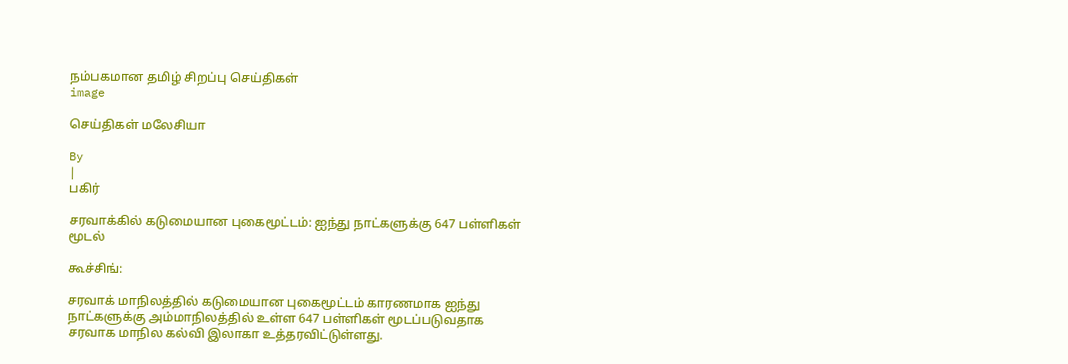நம்பகமான தமிழ் சிறப்பு செய்திகள்
image

செய்திகள் மலேசியா

By
|
பகிர்

சரவாக்கில் கடுமையான புகைமூட்டம்: ஐந்து நாட்களுக்கு 647 பள்ளிகள் மூடல்

கூச்சிங்:

சரவாக் மாநிலத்தில் கடுமையான புகைமூட்டம் காரணமாக ஐந்து நாட்களுக்கு அம்மாநிலத்தில் உள்ள 647 பள்ளிகள் மூடப்படுவதாக சரவாக மாநில கல்வி இலாகா உத்தரவிட்டுள்ளது.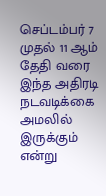செப்டம்பர் 7 முதல் 11 ஆம் தேதி வரை இந்த அதிரடி நடவடிக்கை அமலில் இருக்கும் என்று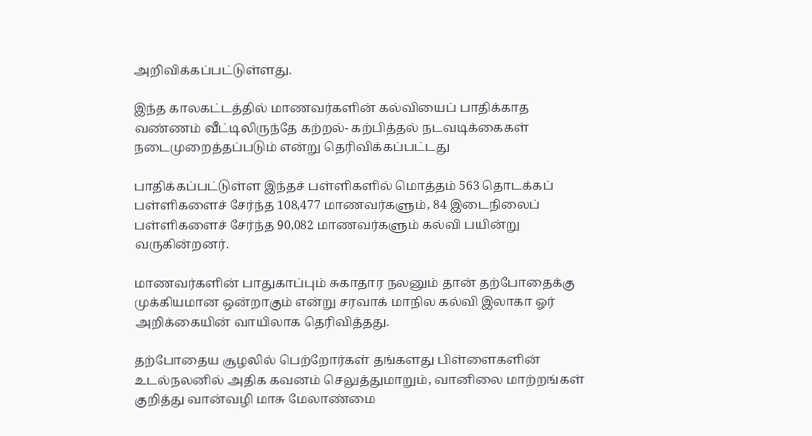அறிவிக்கப்பட்டுள்ளது.

இந்த காலகட்டத்தில் மாணவர்களின் கல்வியைப் பாதிக்காத வண்ணம் வீட்டிலிருந்தே கற்றல்- கற்பித்தல் நடவடிக்கைகள் நடைமுறைத்தப்படும் என்று தெரிவிக்கப்பட்டது

பாதிக்கப்பட்டுள்ள இந்தச் பள்ளிகளில் மொத்தம் 563 தொடக்கப் பள்ளிகளைச் சேர்ந்த 108,477 மாணவர்களும், 84 இடைநிலைப் பள்ளிகளைச் சேர்ந்த 90,082 மாணவர்களும் கல்வி பயின்று வருகின்றனர்.

மாணவர்களின் பாதுகாப்பும் சுகாதார நலனும் தான் தற்போதைக்கு முக்கியமான ஒன்றாகும் என்று சரவாக் மாநில கல்வி இலாகா ஓர் அறிக்கையின் வாயிலாக தெரிவித்தது.

தற்போதைய சூழலில் பெற்றோர்கள் தங்களது பிள்ளைகளின் உடல்நலனில் அதிக கவனம் செலுத்துமாறும், வானிலை மாற்றங்கள் குறித்து வான்வழி மாசு மேலாண்மை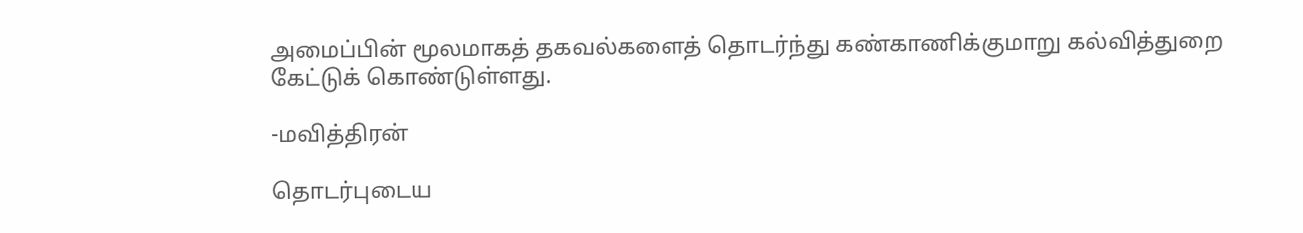அமைப்பின் மூலமாகத் தகவல்களைத் தொடர்ந்து கண்காணிக்குமாறு கல்வித்துறை கேட்டுக் கொண்டுள்ளது.

-மவித்திரன்

தொடர்புடைய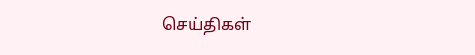செய்திகள்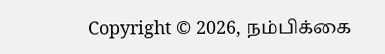Copyright © 2026, நம்பிக்கை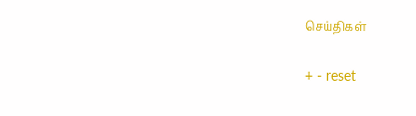செய்திகள்

+ - reset